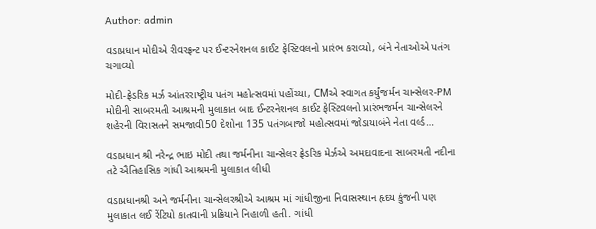Author: admin

વડાપ્રધાન મોદીએ રીવરફ્રન્ટ પર ઈન્ટરનેશનલ કાઈટ ફેસ્ટિવલનો પ્રારંભ કરાવ્યો, બંને નેતાઓએ પતંગ ચગાવ્યો

મોદી-ફ્રેડરિક મર્ઝ આંતરરાષ્ટ્રીય પતંગ મહોત્સવમાં પહોંચ્યા, CMએ સ્વાગત કર્યુંજર્મન ચાન્સેલર-PM મોદીની સાબરમતી આશ્રમની મુલાકાત બાદ ઈન્ટરનેશનલ કાઈટ ફેસ્ટિવલનો પ્રારંભજર્મન ચાન્સેલરને શહેરની વિરાસતને સમજાવી50 દેશોના 135 પતંગબાજો મહોત્સવમાં જોડાયાબંને નેતા વર્લ્ડ…

વડાપ્રધાન શ્રી નરેન્દ્ર ભાઇ મોદી તથા જર્મનીના ચાન્સેલર ફ્રેડરિક મેર્ઝએ અમદાવાદના સાબરમતી નદીના તટે ઐતિહાસિક ગાંધી આશ્રમની મુલાકાત લીધી

વડાપ્રધાનશ્રી અને જર્મનીના ચાન્સેલરશ્રીએ આશ્રમ માં ગાંધીજીના નિવાસસ્થાન હૃદય કુંજની પણ મુલાકાત લઈ રેંટિયો કાતવાની પ્રક્રિયાને નિહાળી હતી. ગાંધી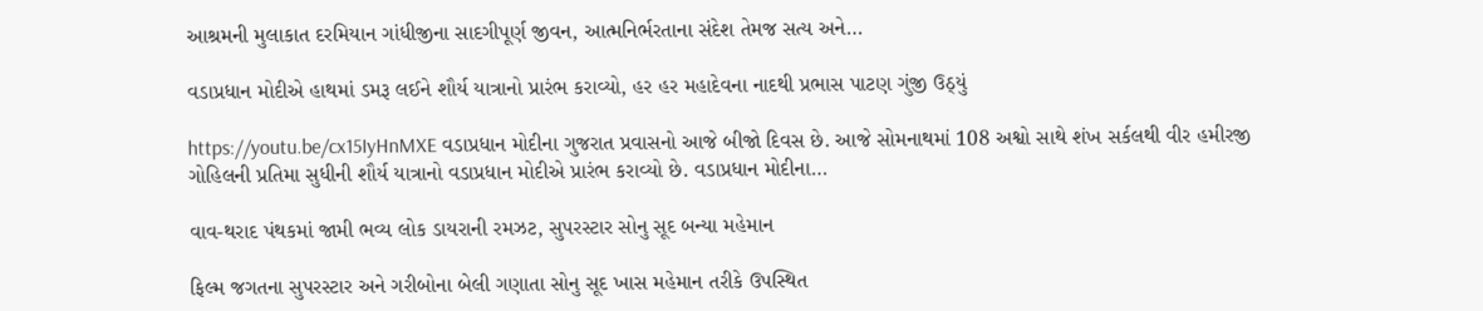આશ્રમની મુલાકાત દરમિયાન ગાંધીજીના સાદગીપૂર્ણ જીવન, આત્મનિર્ભરતાના સંદેશ તેમજ સત્ય અને…

વડાપ્રધાન મોદીએ હાથમાં ડમરૂ લઈને શૌર્ય યાત્રાનો પ્રારંભ કરાવ્યો, હર હર મહાદેવના નાદથી પ્રભાસ પાટણ ગુંજી ઉઠ્યું

https://youtu.be/cx15IyHnMXE વડાપ્રધાન મોદીના ગુજરાત પ્રવાસનો આજે બીજો દિવસ છે. આજે સોમનાથમાં 108 અશ્વો સાથે શંખ સર્કલથી વીર હમીરજી ગોહિલની પ્રતિમા સુધીની શૌર્ય યાત્રાનો વડાપ્રધાન મોદીએ પ્રારંભ કરાવ્યો છે. વડાપ્રધાન મોદીના…

વાવ-થરાદ પંથકમાં જામી ભવ્ય લોક ડાયરાની રમઝટ, સુપરસ્ટાર સોનુ સૂદ બન્યા મહેમાન

ફિલ્મ જગતના સુપરસ્ટાર અને ગરીબોના બેલી ગણાતા સોનુ સૂદ ખાસ મહેમાન તરીકે ઉપસ્થિત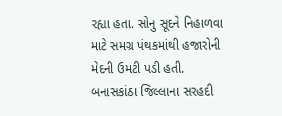રહ્યા હતા. સોનુ સૂદને નિહાળવા માટે સમગ્ર પંથકમાંથી હજારોની મેદની ઉમટી પડી હતી. બનાસકાંઠા જિલ્લાના સરહદી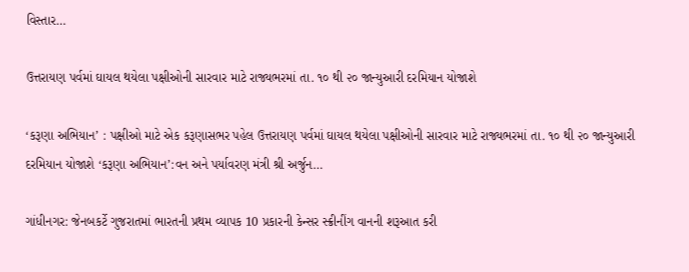વિસ્તાર…

ઉત્તરાયણ પર્વમાં ઘાયલ થયેલા પક્ષીઓની સારવાર માટે રાજ્યભરમાં તા. ૧૦ થી ૨૦ જાન્યુઆરી દરમિયાન યોજાશે

‘કરૂણા અભિયાન’ : પક્ષીઓ માટે એક કરૂણાસભર પહેલ ઉત્તરાયણ પર્વમાં ઘાયલ થયેલા પક્ષીઓની સારવાર માટે રાજ્યભરમાં તા. ૧૦ થી ૨૦ જાન્યુઆરી દરમિયાન યોજાશે ‘કરૂણા અભિયાન’:વન અને પર્યાવરણ મંત્રી શ્રી અર્જુન…

ગાંધીનગર: જેનબકર્ટે ગુજરાતમાં ભારતની પ્રથમ વ્યાપક 10 પ્રકારની કેન્સર સ્ક્રીનીંગ વાનની શરૂઆત કરી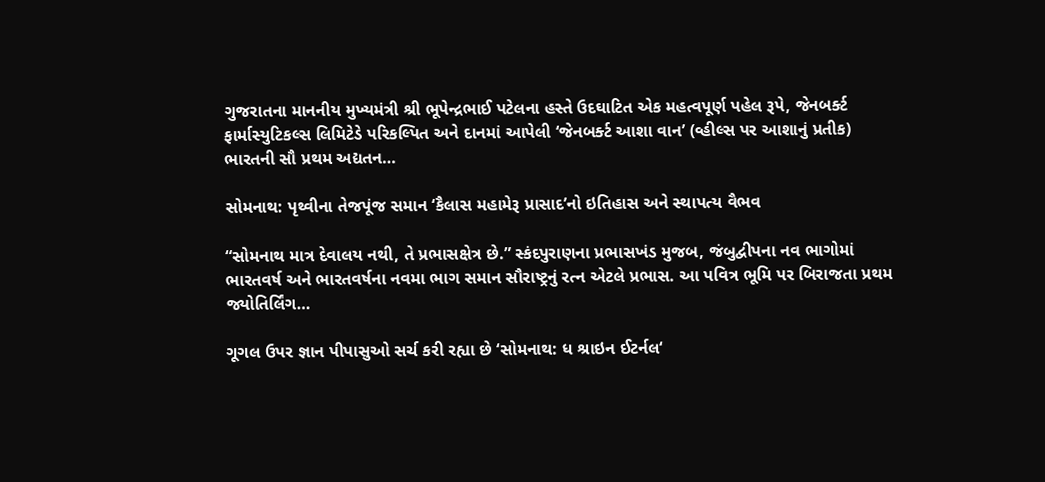ગુજરાતના માનનીય મુખ્યમંત્રી શ્રી ભૂપેન્દ્રભાઈ પટેલના હસ્તે ઉદઘાટિત એક મહત્વપૂર્ણ પહેલ રૂપે, જેનબર્ક્ટ ફાર્માસ્યુટિકલ્સ લિમિટેડે પરિકલ્પિત અને દાનમાં આપેલી ‘જેનબર્ક્ટ આશા વાન’ (વ્હીલ્સ પર આશાનું પ્રતીક) ભારતની સૌ પ્રથમ અદ્યતન…

સોમનાથ: પૃથ્વીના તેજપૂંજ સમાન ‘કૈલાસ મહામેરૂ પ્રાસાદ’નો ઇતિહાસ અને સ્થાપત્ય વૈભવ

“સોમનાથ માત્ર દેવાલય નથી, તે પ્રભાસક્ષેત્ર છે.” સ્કંદપુરાણના પ્રભાસખંડ મુજબ, જંબુદ્વીપના નવ ભાગોમાં ભારતવર્ષ અને ભારતવર્ષના નવમા ભાગ સમાન સૌરાષ્ટ્રનું રત્ન એટલે પ્રભાસ. આ પવિત્ર ભૂમિ પર બિરાજતા પ્રથમ જ્યોતિર્લિંગ…

ગૂગલ ઉપર જ્ઞાન પીપાસુઓ સર્ચ કરી રહ્યા છે ‘સોમનાથ: ધ શ્રાઇન ઈટર્નલ‘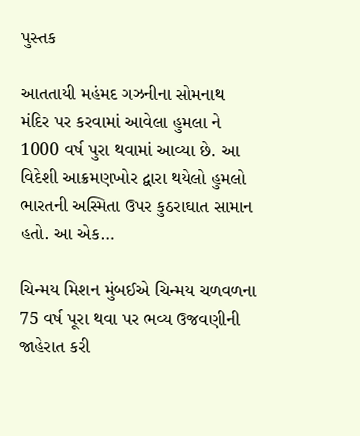પુસ્તક

આતતાયી મહંમદ ગઝનીના સોમનાથ મંદિર પર કરવામાં આવેલા હુમલા ને 1000 વર્ષ પુરા થવામાં આવ્યા છે. આ વિદેશી આક્રમણખોર દ્વારા થયેલો હુમલો ભારતની અસ્મિતા ઉપર કુઠરાઘાત સામાન હતો. આ એક…

ચિન્મય મિશન મુંબઈએ ચિન્મય ચળવળના 75 વર્ષ પૂરા થવા પર ભવ્ય ઉજવણીની જાહેરાત કરી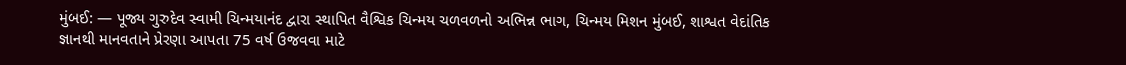મુંબઈ: — પૂજ્ય ગુરુદેવ સ્વામી ચિન્મયાનંદ દ્વારા સ્થાપિત વૈશ્વિક ચિન્મય ચળવળનો અભિન્ન ભાગ, ચિન્મય મિશન મુંબઈ, શાશ્વત વેદાંતિક જ્ઞાનથી માનવતાને પ્રેરણા આપતા 75 વર્ષ ઉજવવા માટે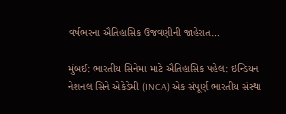વર્ષભરના ઐતિહાસિક ઉજવણીની જાહેરાત…

મુંબઈ: ભારતીય સિનેમા માટે ઐતિહાસિક પહેલ: ઇન્ડિયન નેશનલ સિને એકેડેમી (INCA) એક સંપૂર્ણ ભારતીય સંસ્થા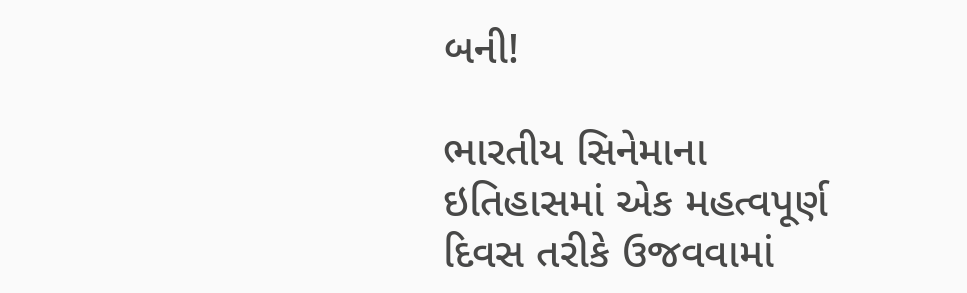બની!

ભારતીય સિનેમાના ઇતિહાસમાં એક મહત્વપૂર્ણ દિવસ તરીકે ઉજવવામાં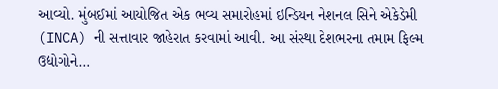આવ્યો. મુંબઈમાં આયોજિત એક ભવ્ય સમારોહમાં ઇન્ડિયન નેશનલ સિને એકેડેમી (INCA) ની સત્તાવાર જાહેરાત કરવામાં આવી. આ સંસ્થા દેશભરના તમામ ફિલ્મ ઉદ્યોગોને…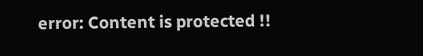error: Content is protected !!